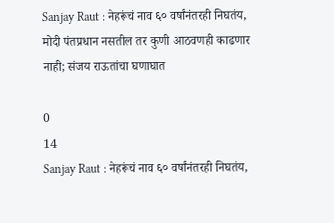Sanjay Raut : नेहरूंचं नाव ६० वर्षांनंतरही निघतंय, मोदी पंतप्रधान नसतील तर कुणी आठवणही काढणार नाही; संजय राऊतांचा घणाघात

0
14
Sanjay Raut : नेहरूंचं नाव ६० वर्षांनंतरही निघतंय,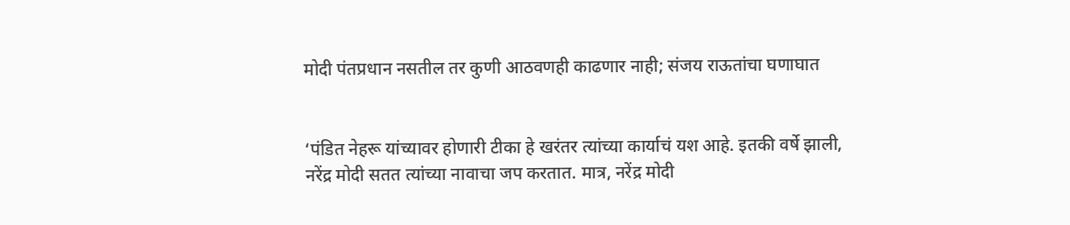मोदी पंतप्रधान नसतील तर कुणी आठवणही काढणार नाही; संजय राऊतांचा घणाघात


‘पंडित नेहरू यांच्यावर होणारी टीका हे खरंतर त्यांच्या कार्याचं यश आहे. इतकी वर्षे झाली, नरेंद्र मोदी सतत त्यांच्या नावाचा जप करतात. मात्र, नरेंद्र मोदी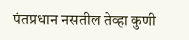पंतप्रधान नसतील तेव्हा कुणी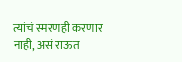त्यांचं स्मरणही करणार नाही, असं राऊत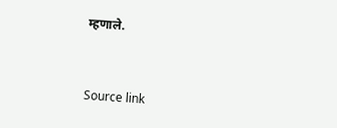म्हणाले.



Source link